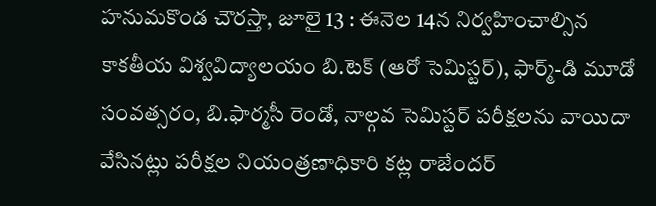హనుమకొండ చౌరస్తా, జూలై 13 : ఈనెల 14న నిర్వహించాల్సిన కాకతీయ విశ్వవిద్యాలయం బి.టెక్ (ఆరో సెమిస్టర్), ఫార్మ్-డి మూడో సంవత్సరం, బి.ఫార్మసీ రెండో, నాల్గవ సెమిస్టర్ పరీక్షలను వాయిదా వేసినట్లు పరీక్షల నియంత్రణాధికారి కట్ల రాజేందర్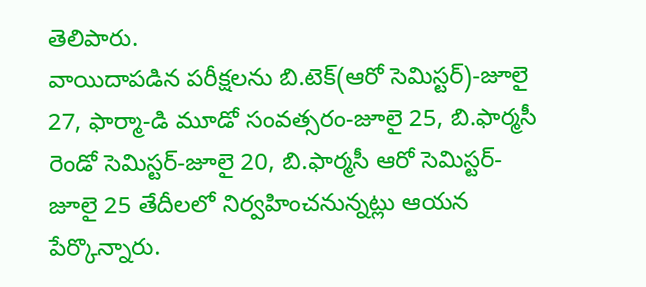తెలిపారు.
వాయిదాపడిన పరీక్షలను బి.టెక్(ఆరో సెమిస్టర్)-జూలై 27, ఫార్మా-డి మూడో సంవత్సరం-జూలై 25, బి.ఫార్మసీ రెండో సెమిస్టర్-జూలై 20, బి.ఫార్మసీ ఆరో సెమిస్టర్-జూలై 25 తేదీలలో నిర్వహించనున్నట్లు ఆయన పేర్కొన్నారు.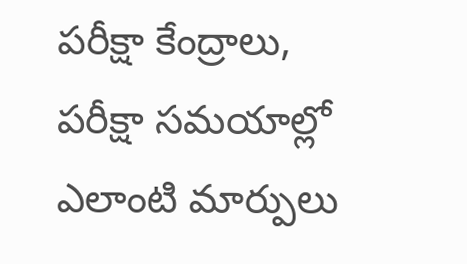పరీక్షా కేంద్రాలు, పరీక్షా సమయాల్లో ఎలాంటి మార్పులు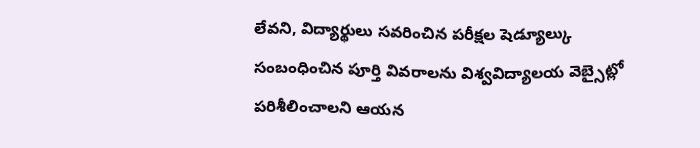లేవని, విద్యార్థులు సవరించిన పరీక్షల షెడ్యూల్కు సంబంధించిన పూర్తి వివరాలను విశ్వవిద్యాలయ వెబ్సైట్లో పరిశీలించాలని ఆయన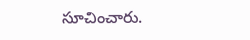సూచించారు.